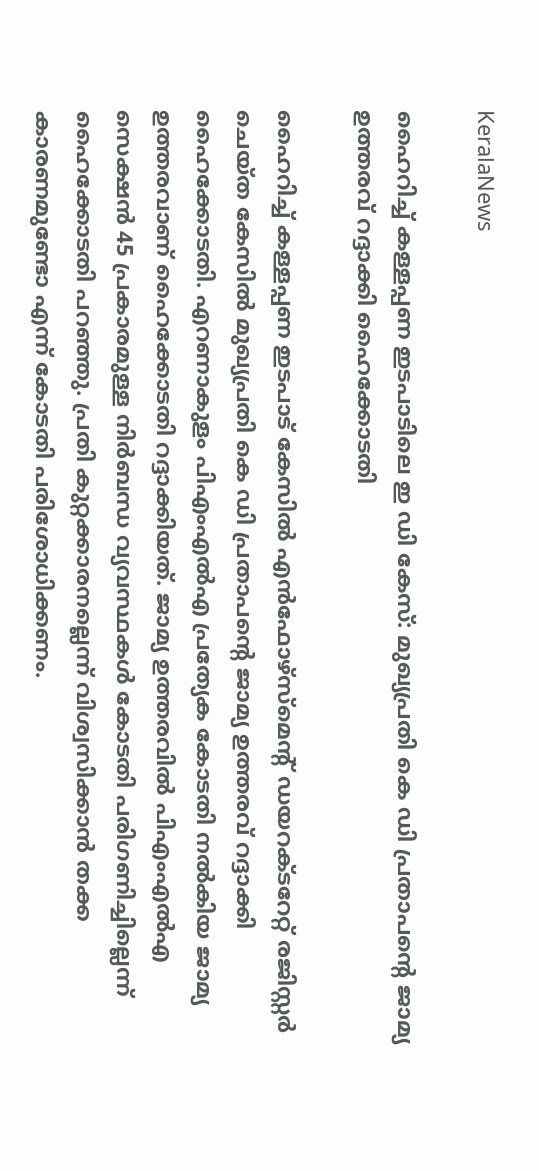KeralaNews

ഹൈറിച്ച് കള്ളപ്പണ ഇടപാടിലെ ഇ ഡി കേസ്: മുഖ്യപ്രതി കെ ഡി പ്രതാപന്റെ ജാമ്യ ഉത്തരവ് റദ്ദാക്കി ഹൈക്കോടതി

ഹൈറിച്ച് കള്ളപ്പണ ഇടപാട് കേസില്‍ എന്‍ഫോഴ്‌സ്‌മെന്റ് ഡയറക്ടറേറ്റ് രജിസ്റ്റര്‍ ചെയ്ത കേസില്‍ മുഖ്യപ്രതി കെ ഡി പ്രതാപന്റെ ജാമ്യ ഉത്തരവ് റദ്ദാക്കി ഹൈക്കോടതി. എറണാകുളം പിഎംഎല്‍എ പ്രത്യേക കോടതി നല്‍കിയ ജാമ്യ ഉത്തരവാണ് ഹൈക്കോടതി റദ്ദാക്കിയത്. ജാമ്യ ഉത്തരവിൽ പിഎംഎല്‍എ സെക്ഷന്‍ 45 പ്രകാരമുള്ള നിര്‍ബന്ധ വ്യവസ്ഥകള്‍ കോടതി പരിഗണിച്ചില്ലെന്ന് ഹൈക്കോടതി പറഞ്ഞു. പ്രതി കുറ്റക്കാരനല്ലെന്ന് വിശ്വസിക്കാന്‍ തക്ക കാരണമുണ്ടോ എന്ന് കോടതി പരിശോധിക്കണം.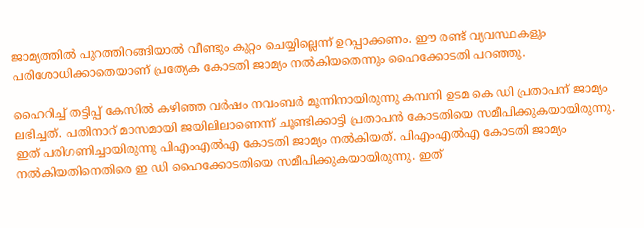ജാമ്യത്തില്‍ പുറത്തിറങ്ങിയാല്‍ വീണ്ടും കുറ്റം ചെയ്യില്ലെന്ന് ഉറപ്പാക്കണം. ഈ രണ്ട് വ്യവസ്ഥകളും പരിശോധിക്കാതെയാണ് പ്രത്യേക കോടതി ജാമ്യം നല്‍കിയതെന്നും ഹൈക്കോടതി പറഞ്ഞു.

ഹൈറിച്ച് തട്ടിപ്പ് കേസില്‍ കഴിഞ്ഞ വര്‍ഷം നവംബര്‍ മൂന്നിനായിരുന്നു കമ്പനി ഉടമ കെ ഡി പ്രതാപന് ജാമ്യം ലഭിച്ചത്. പതിനാറ് മാസമായി ജയിലിലാണെന്ന് ചൂണ്ടിക്കാട്ടി പ്രതാപന്‍ കോടതിയെ സമീപിക്കുകയായിരുന്നു. ഇത് പരിഗണിച്ചായിരുന്നു പിഎംഎല്‍എ കോടതി ജാമ്യം നൽകിയത്. പിഎംഎല്‍എ കോടതി ജാമ്യം നല്‍കിയതിനെതിരെ ഇ ഡി ഹൈക്കോടതിയെ സമീപിക്കുകയായിരുന്നു. ഇത്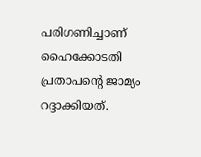പരിഗണിച്ചാണ് ഹൈക്കോടതി പ്രതാപന്റെ ജാമ്യം റദ്ദാക്കിയത്.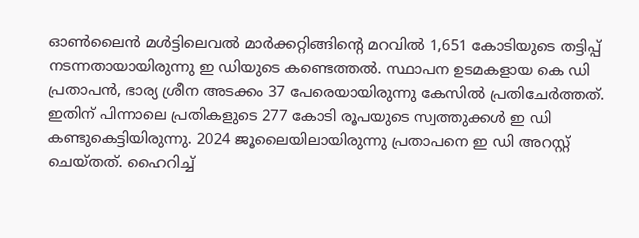ഓണ്‍ലൈന്‍ മള്‍ട്ടിലെവല്‍ മാര്‍ക്കറ്റിങ്ങിന്റെ മറവില്‍ 1,651 കോടിയുടെ തട്ടിപ്പ് നടന്നതായായിരുന്നു ഇ ഡിയുടെ കണ്ടെത്തല്‍. സ്ഥാപന ഉടമകളായ കെ ഡി പ്രതാപന്‍, ഭാര്യ ശ്രീന അടക്കം 37 പേരെയായിരുന്നു കേസില്‍ പ്രതിചേര്‍ത്തത്. ഇതിന് പിന്നാലെ പ്രതികളുടെ 277 കോടി രൂപയുടെ സ്വത്തുക്കള്‍ ഇ ഡി കണ്ടുകെട്ടിയിരുന്നു. 2024 ജൂലൈയിലായിരുന്നു പ്രതാപനെ ഇ ഡി അറസ്റ്റ് ചെയ്തത്. ഹൈറിച്ച്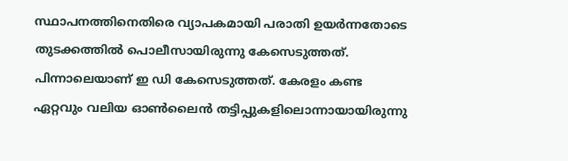സ്ഥാപനത്തിനെതിരെ വ്യാപകമായി പരാതി ഉയര്‍ന്നതോടെ തുടക്കത്തില്‍ പൊലീസായിരുന്നു കേസെടുത്തത്. പിന്നാലെയാണ് ഇ ഡി കേസെടുത്തത്. കേരളം കണ്ട ഏറ്റവും വലിയ ഓണ്‍ലൈന്‍ തട്ടിപ്പുകളിലൊന്നായായിരുന്നു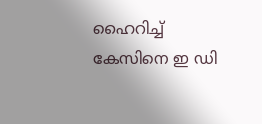ഹൈറിച്ച് കേസിനെ ഇ ഡി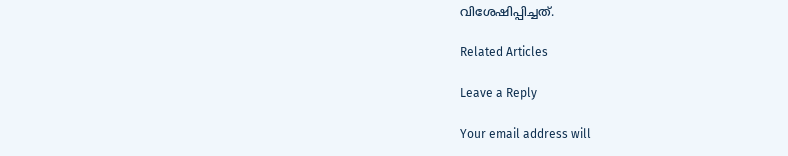വിശേഷിപ്പിച്ചത്.

Related Articles

Leave a Reply

Your email address will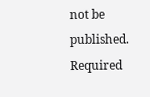not be published. Required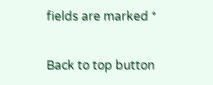fields are marked *

Back to top button